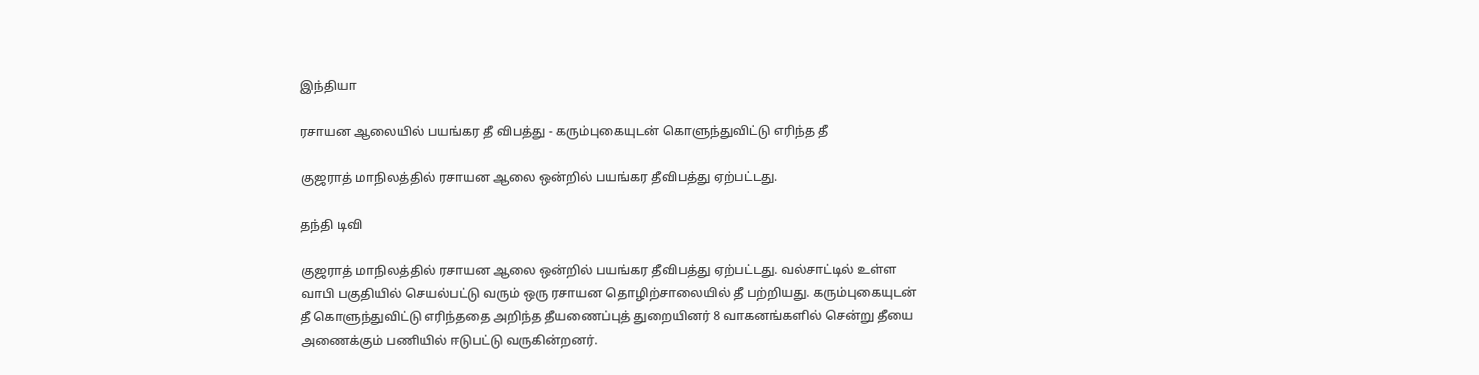இந்தியா

ரசாயன ஆலையில் பயங்கர தீ விபத்து - கரும்புகையுடன் கொளுந்துவிட்டு எரிந்த தீ

குஜராத் மாநிலத்தில் ரசாயன ஆலை ஒன்றில் பயங்கர தீவிபத்து ஏற்பட்டது.

தந்தி டிவி

குஜராத் மாநிலத்தில் ரசாயன ஆலை ஒன்றில் பயங்கர தீவிபத்து ஏற்பட்டது. வல்சாட்டில் உள்ள வாபி பகுதியில் செயல்பட்டு வரும் ஒரு ரசாயன தொழிற்சாலையில் தீ பற்றியது. கரும்புகையுடன் தீ கொளுந்துவிட்டு எரிந்ததை அறிந்த தீயணைப்புத் துறையினர் 8 வாகனங்களில் சென்று தீயை அணைக்கும் பணியில் ஈடுபட்டு வருகின்றனர்.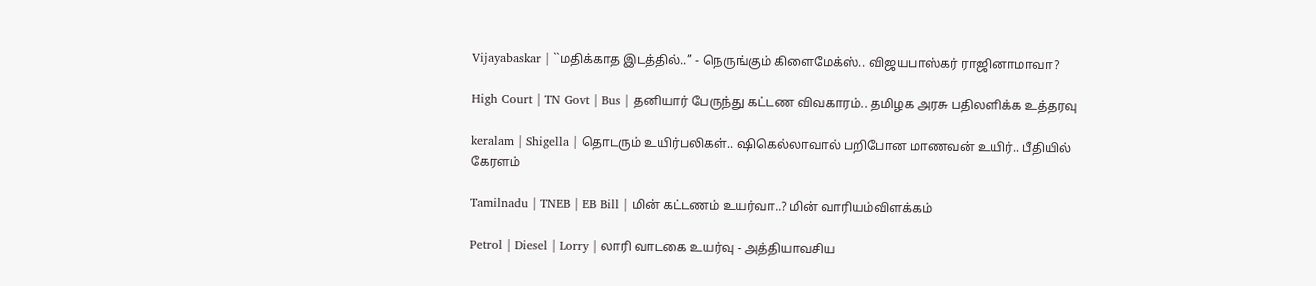Vijayabaskar | ``மதிக்காத இடத்தில்..’’ - நெருங்கும் கிளைமேக்ஸ்.. விஜயபாஸ்கர் ராஜினாமாவா?

High Court | TN Govt | Bus | தனியார் பேருந்து கட்டண விவகாரம்.. தமிழக அரசு பதிலளிக்க உத்தரவு

keralam | Shigella | தொடரும் உயிர்பலிகள்.. ஷிகெல்லாவால் பறிபோன மாணவன் உயிர்.. பீதியில் கேரளம்

Tamilnadu | TNEB | EB Bill | மின் கட்டணம் உயர்வா..? மின் வாரியம்விளக்கம்

Petrol | Diesel | Lorry | லாரி வாடகை உயர்வு - அத்தியாவசிய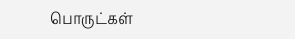பொருட்கள்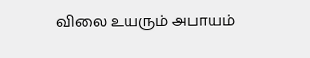விலை உயரும் அபாயம்